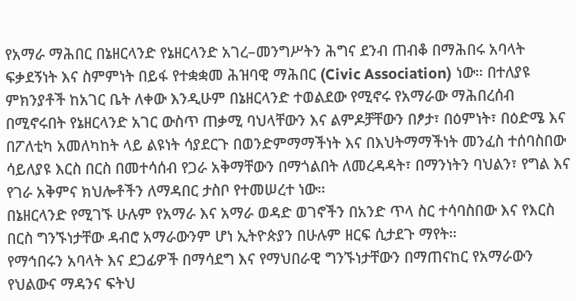የአማራ ማሕበር በኔዘርላንድ የኔዘርላንድ አገረ–መንግሥትን ሕግና ደንብ ጠብቆ በማሕበሩ አባላት ፍቃደኝነት እና ስምምነት በይፋ የተቋቋመ ሕዝባዊ ማሕበር (Civic Association) ነው። በተለያዩ ምክንያቶች ከአገር ቤት ለቀው እንዲሁም በኔዘርላንድ ተወልደው የሚኖሩ የአማራው ማሕበረሰብ በሚኖሩበት የኔዘርላንድ አገር ውስጥ ጠቃሚ ባህላቸውን እና ልምዶቻቸውን በፆታ፣ በዕምነት፣ በዕድሜ እና በፖለቲካ አመለካከት ላይ ልዩነት ሳያደርጉ በወንድምማማችነት እና በእህትማማችነት መንፈስ ተሰባስበው ሳይለያዩ እርስ በርስ በመተሳሰብ የጋራ አቅማቸውን በማጎልበት ለመረዳዳት፣ በማንነትን ባህልን፣ የግል እና የገራ አቅምና ክህሎቶችን ለማዳበር ታስቦ የተመሠረተ ነው።
በኔዘርላንድ የሚገኙ ሁሉም የአማራ እና አማራ ወዳድ ወገኖችን በአንድ ጥላ ስር ተሳባስበው እና የእርስ በርስ ግንኙነታቸው ዳብሮ አማራውንም ሆነ ኢትዮጵያን በሁሉም ዘርፍ ሲታደጉ ማየት።
የማኅበሩን አባላት እና ደጋፊዎች በማሳደግ እና የማህበራዊ ግንኙነታቸውን በማጠናከር የአማራውን የህልውና ማዳንና ፍትህ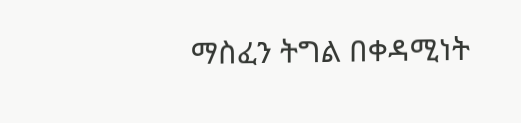ማስፈን ትግል በቀዳሚነት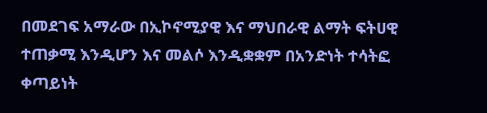በመደገፍ አማራው በኢኮኖሚያዊ እና ማህበራዊ ልማት ፍትሀዊ ተጠቃሚ እንዲሆን እና መልሶ እንዲቋቋም በአንድነት ተሳትፎ ቀጣይነት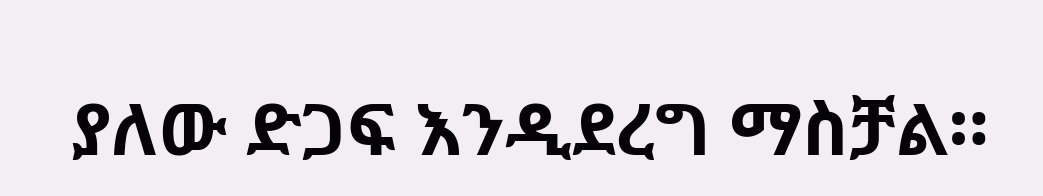ያለው ድጋፍ እንዲደረግ ማስቻል።